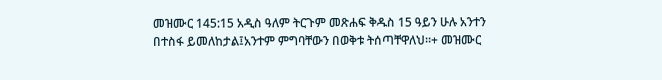መዝሙር 145:15 አዲስ ዓለም ትርጉም መጽሐፍ ቅዱስ 15 ዓይን ሁሉ አንተን በተስፋ ይመለከታል፤አንተም ምግባቸውን በወቅቱ ትሰጣቸዋለህ።+ መዝሙር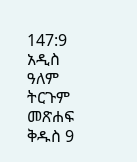147:9 አዲስ ዓለም ትርጉም መጽሐፍ ቅዱስ 9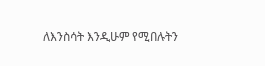ለእንስሳት እንዲሁም የሚበሉትን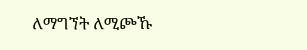ለማግኘት ለሚጮኹ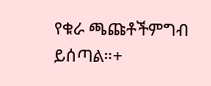የቁራ ጫጩቶችምግብ ይሰጣል።+